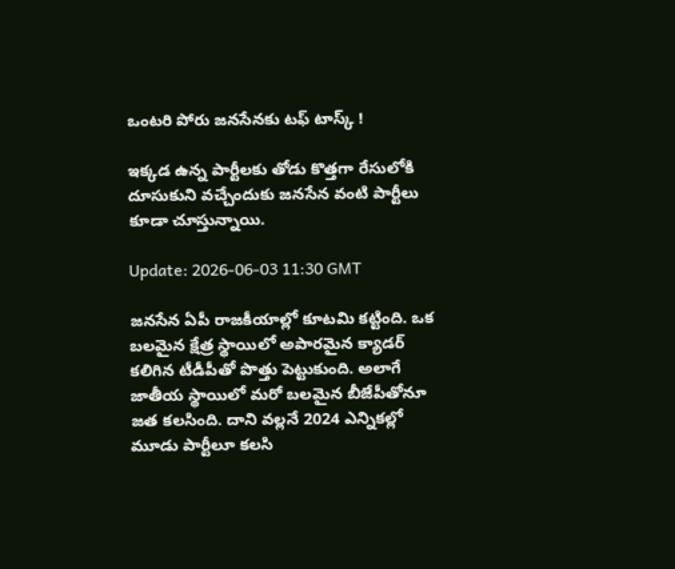ఒంటరి పోరు జనసేనకు టఫ్ టాస్క్ !

ఇక్కడ ఉన్న పార్టీలకు తోడు కొత్తగా రేసులోకి దూసుకుని వచ్చేందుకు జనసేన వంటి పార్టీలు కూడా చూస్తున్నాయి.

Update: 2026-06-03 11:30 GMT

జనసేన ఏపీ రాజకీయాల్లో కూటమి కట్టింది. ఒక బలమైన క్షేత్ర స్థాయిలో అపారమైన క్యాడర్ కలిగిన టీడీపీతో పొత్తు పెట్టుకుంది. అలాగే జాతీయ స్థాయిలో మరో బలమైన బీజేపీతోనూ జత కలసింది. దాని వల్లనే 2024 ఎన్నికల్లో మూడు పార్టీలూ కలసి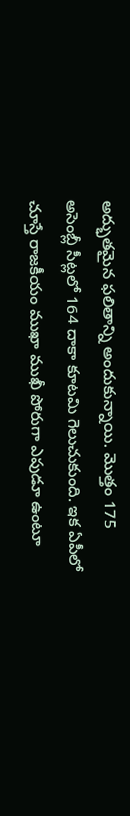అద్భుతమైన ఫలితాన్ని అందుకున్నాయి. మొత్తం 175 అసెంబ్లీ సీట్లలో 164 దాకా కూటమి గెలుచుకుంది. ఇక ఏపీలో చూస్తే రాజకీయం ముఖా ముఖీ పోరుగా ఎపుడూ ఉంటూ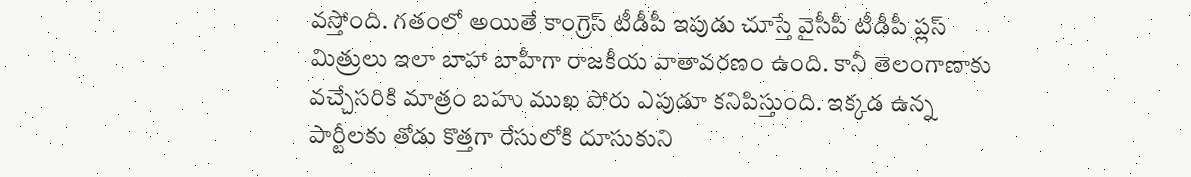వస్తోంది. గతంలో అయితే కాంగ్రెస్ టీడీపీ ఇపుడు చూస్తే వైసీపీ టీడీపీ ప్లస్ మిత్రులు ఇలా బాహా బాహీగా రాజకీయ వాతావరణం ఉంది. కానీ తెలంగాణాకు వచ్చేసరికి మాత్రం బహు ముఖ పోరు ఎపుడూ కనిపిస్తుంది. ఇక్కడ ఉన్న పార్టీలకు తోడు కొత్తగా రేసులోకి దూసుకుని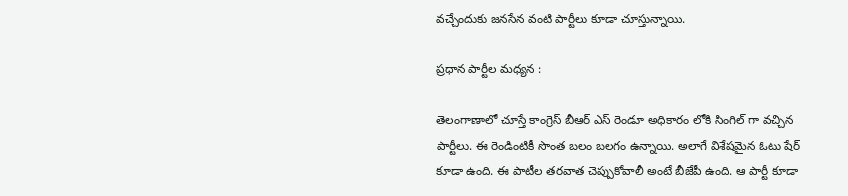వచ్చేందుకు జనసేన వంటి పార్టీలు కూడా చూస్తున్నాయి.

ప్రధాన పార్టీల మధ్యన :

తెలంగాణాలో చూస్తే కాంగ్రెస్ బీఆర్ ఎస్ రెండూ అధికారం లోకి సింగిల్ గా వచ్చిన పార్టీలు. ఈ రెండింటికీ సొంత బలం బలగం ఉన్నాయి. అలాగే విశేషమైన ఓటు షేర్ కూడా ఉంది. ఈ పాటీల తరవాత చెప్పుకోవాలీ అంటే బీజేపీ ఉంది. ఆ పార్టీ కూడా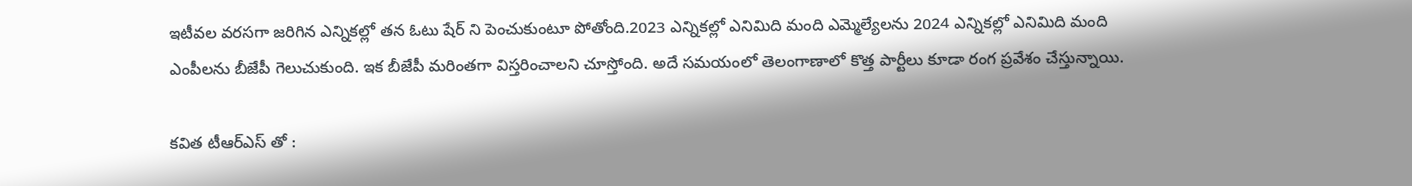ఇటీవల వరసగా జరిగిన ఎన్నికల్లో తన ఓటు షేర్ ని పెంచుకుంటూ పోతోంది.2023 ఎన్నికల్లో ఎనిమిది మంది ఎమ్మెల్యేలను 2024 ఎన్నికల్లో ఎనిమిది మంది ఎంపీలను బీజేపీ గెలుచుకుంది. ఇక బీజేపీ మరింతగా విస్తరించాలని చూస్తోంది. అదే సమయంలో తెలంగాణాలో కొత్త పార్టీలు కూడా రంగ ప్రవేశం చేస్తున్నాయి.

కవిత టీఆర్ఎస్ తో :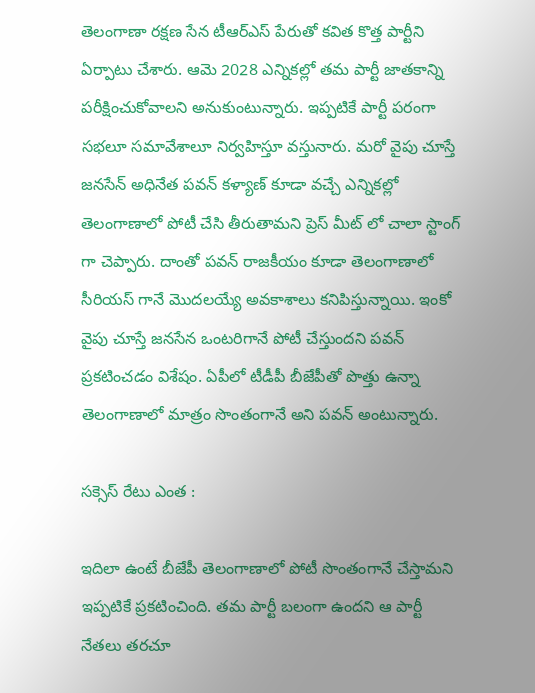తెలంగాణా రక్షణ సేన టీఆర్ఎస్ పేరుతో కవిత కొత్త పార్టీని ఏర్పాటు చేశారు. ఆమె 2028 ఎన్నికల్లో తమ పార్టీ జాతకాన్ని పరీక్షించుకోవాలని అనుకుంటున్నారు. ఇప్పటికే పార్టీ పరంగా సభలూ సమావేశాలూ నిర్వహిస్తూ వస్తునారు. మరో వైపు చూస్తే జనసేన్ అధినేత పవన్ కళ్యాణ్ కూడా వచ్చే ఎన్నికల్లో తెలంగాణాలో పోటీ చేసి తీరుతామని ప్రెస్ మీట్ లో చాలా స్టాంగ్ గా చెప్పారు. దాంతో పవన్ రాజకీయం కూడా తెలంగాణాలో సీరియస్ గానే మొదలయ్యే అవకాశాలు కనిపిస్తున్నాయి. ఇంకో వైపు చూస్తే జనసేన ఒంటరిగానే పోటీ చేస్తుందని పవన్ ప్రకటించడం విశేషం. ఏపీలో టీడీపీ బీజేపీతో పొత్తు ఉన్నా తెలంగాణాలో మాత్రం సొంతంగానే అని పవన్ అంటున్నారు.

సక్సెస్ రేటు ఎంత :

ఇదిలా ఉంటే బీజేపీ తెలంగాణాలో పోటీ సొంతంగానే చేస్తామని ఇప్పటికే ప్రకటించింది. తమ పార్టీ బలంగా ఉందని ఆ పార్టీ నేతలు తరచూ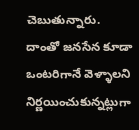చెబుతున్నారు. దాంతో జనసేన కూడా ఒంటరిగానే వెళ్ళాలని నిర్ణయించుకున్నట్లుగా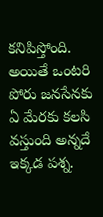కనిపిస్తోంది. అయితే ఒంటరి పోరు జనసేనకు ఏ మేరకు కలసి వస్తుంది అన్నదే ఇక్కడ పశ్న.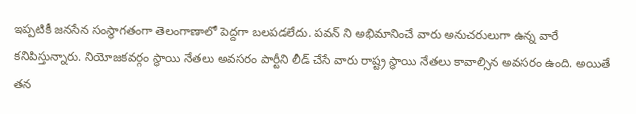ఇప్పటికీ జనసేన సంస్థాగతంగా తెలంగాణాలో పెద్దగా బలపడలేదు. పవన్ ని అభిమానించే వారు అనుచరులుగా ఉన్న వారే కనిపిస్తున్నారు. నియోజకవర్గం స్థాయి నేతలు అవసరం పార్టీని లీడ్ చేసే వారు రాష్ట్ర స్థాయి నేతలు కావాల్సిన అవసరం ఉంది. అయితే తన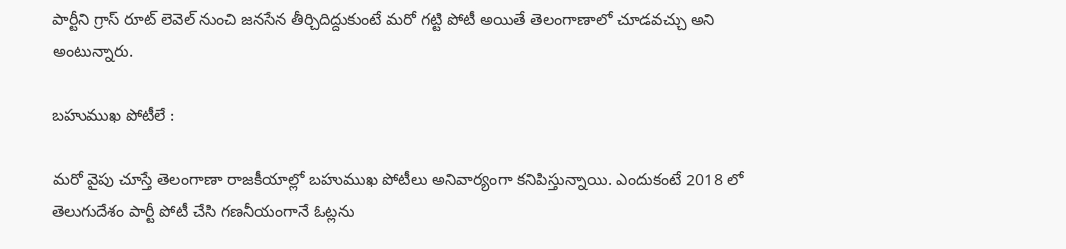పార్టీని గ్రాస్ రూట్ లెవెల్ నుంచి జనసేన తీర్చిదిద్దుకుంటే మరో గట్టి పోటీ అయితే తెలంగాణాలో చూడవచ్చు అని అంటున్నారు.

బహుముఖ పోటీలే :

మరో వైపు చూస్తే తెలంగాణా రాజకీయాల్లో బహుముఖ పోటీలు అనివార్యంగా కనిపిస్తున్నాయి. ఎందుకంటే 2018 లో తెలుగుదేశం పార్టీ పోటీ చేసి గణనీయంగానే ఓట్లను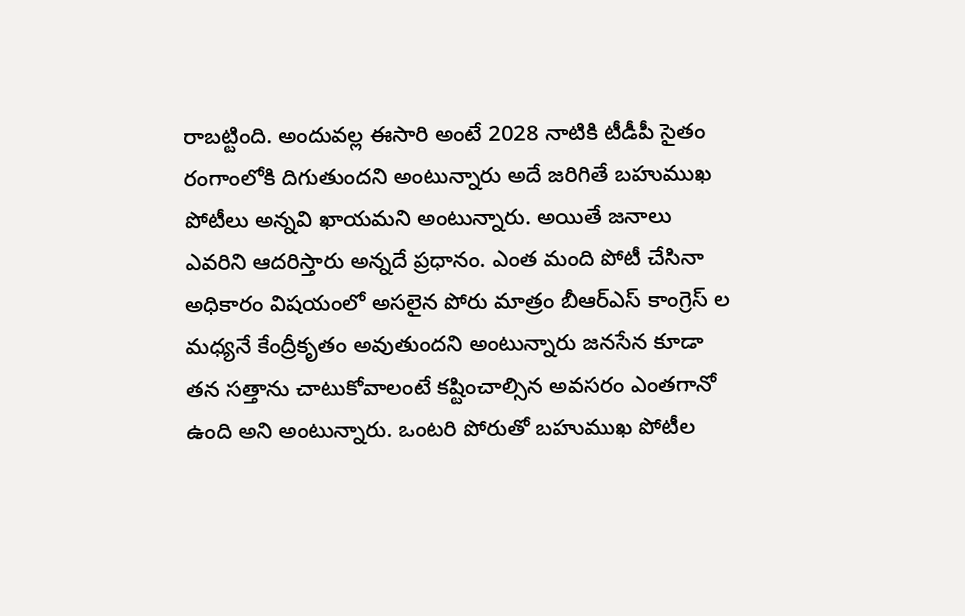రాబట్టింది. అందువల్ల ఈసారి అంటే 2028 నాటికి టీడీపీ సైతం రంగాంలోకి దిగుతుందని అంటున్నారు అదే జరిగితే బహుముఖ పోటీలు అన్నవి ఖాయమని అంటున్నారు. అయితే జనాలు ఎవరిని ఆదరిస్తారు అన్నదే ప్రధానం. ఎంత మంది పోటీ చేసినా అధికారం విషయంలో అసలైన పోరు మాత్రం బీఆర్ఎస్ కాంగ్రెస్ ల మధ్యనే కేంద్రీకృతం అవుతుందని అంటున్నారు జనసేన కూడా తన సత్తాను చాటుకోవాలంటే కష్టించాల్సిన అవసరం ఎంతగానో ఉంది అని అంటున్నారు. ఒంటరి పోరుతో బహుముఖ పోటీల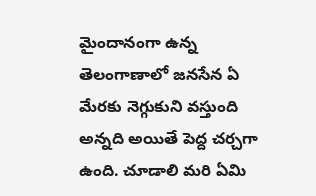మైందానంగా ఉన్న తెలంగాణాలో జనసేన ఏ మేరకు నెగ్గుకుని వస్తుంది అన్నది అయితే పెద్ద చర్చగా ఉంది. చూడాలి మరి ఏమి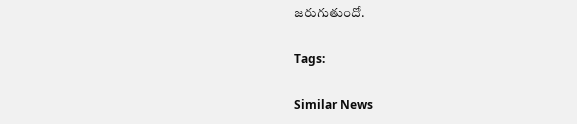జరుగుతుందో.

Tags:

Similar News